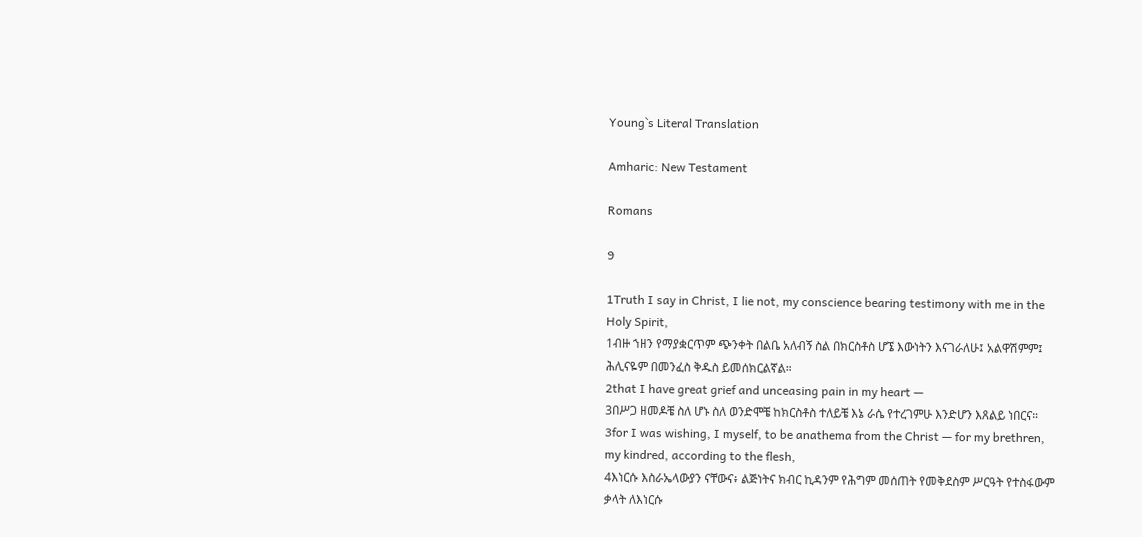Young`s Literal Translation

Amharic: New Testament

Romans

9

1Truth I say in Christ, I lie not, my conscience bearing testimony with me in the Holy Spirit,
1ብዙ ኀዘን የማያቋርጥም ጭንቀት በልቤ አለብኝ ስል በክርስቶስ ሆኜ እውነትን እናገራለሁ፤ አልዋሽምም፤ ሕሊናዬም በመንፈስ ቅዱስ ይመሰክርልኛል።
2that I have great grief and unceasing pain in my heart —
3በሥጋ ዘመዶቼ ስለ ሆኑ ስለ ወንድሞቼ ከክርስቶስ ተለይቼ እኔ ራሴ የተረገምሁ እንድሆን እጸልይ ነበርና።
3for I was wishing, I myself, to be anathema from the Christ — for my brethren, my kindred, according to the flesh,
4እነርሱ እስራኤላውያን ናቸውና፥ ልጅነትና ክብር ኪዳንም የሕግም መሰጠት የመቅደስም ሥርዓት የተስፋውም ቃላት ለእነርሱ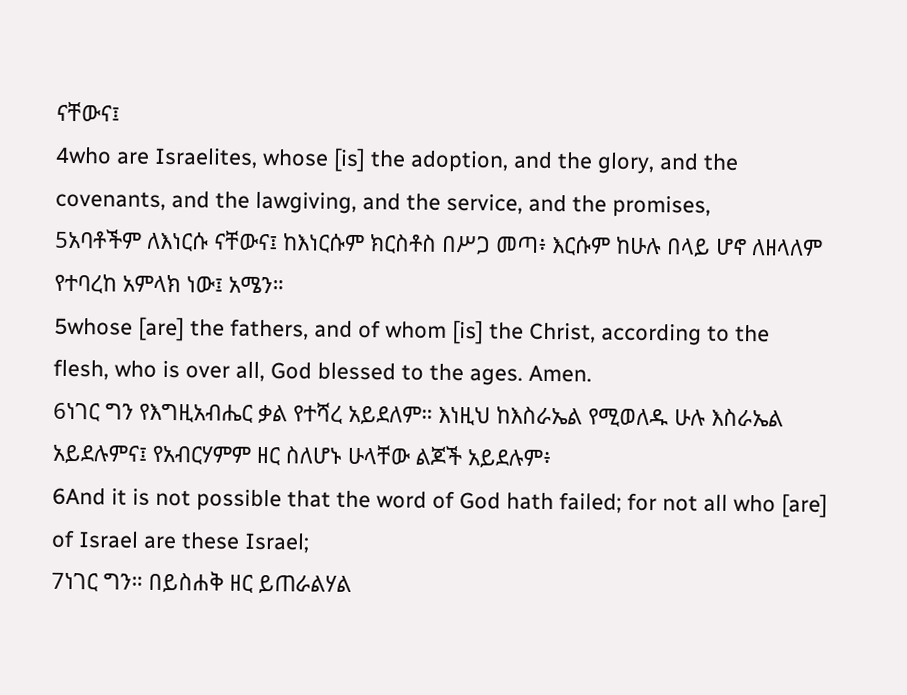ናቸውና፤
4who are Israelites, whose [is] the adoption, and the glory, and the covenants, and the lawgiving, and the service, and the promises,
5አባቶችም ለእነርሱ ናቸውና፤ ከእነርሱም ክርስቶስ በሥጋ መጣ፥ እርሱም ከሁሉ በላይ ሆኖ ለዘላለም የተባረከ አምላክ ነው፤ አሜን።
5whose [are] the fathers, and of whom [is] the Christ, according to the flesh, who is over all, God blessed to the ages. Amen.
6ነገር ግን የእግዚአብሔር ቃል የተሻረ አይደለም። እነዚህ ከእስራኤል የሚወለዱ ሁሉ እስራኤል አይደሉምና፤ የአብርሃምም ዘር ስለሆኑ ሁላቸው ልጆች አይደሉም፥
6And it is not possible that the word of God hath failed; for not all who [are] of Israel are these Israel;
7ነገር ግን። በይስሐቅ ዘር ይጠራልሃል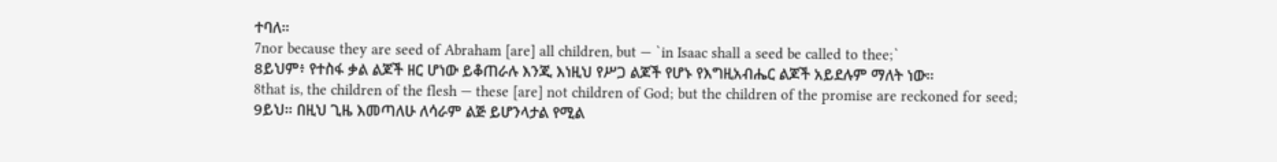ተባለ።
7nor because they are seed of Abraham [are] all children, but — `in Isaac shall a seed be called to thee;`
8ይህም፥ የተስፋ ቃል ልጆች ዘር ሆነው ይቆጠራሉ እንጂ እነዚህ የሥጋ ልጆች የሆኑ የእግዚአብሔር ልጆች አይደሉም ማለት ነው።
8that is, the children of the flesh — these [are] not children of God; but the children of the promise are reckoned for seed;
9ይህ። በዚህ ጊዜ እመጣለሁ ለሳራም ልጅ ይሆንላታል የሚል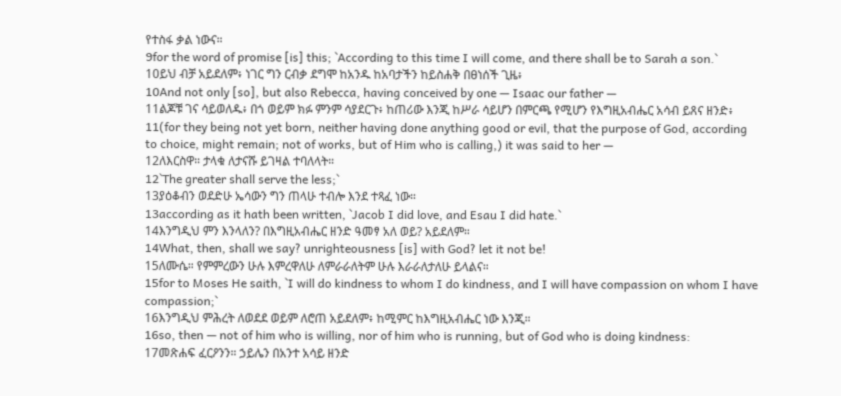የተስፋ ቃል ነውና።
9for the word of promise [is] this; `According to this time I will come, and there shall be to Sarah a son.`
10ይህ ብቻ አይደለም፥ ነገር ግን ርብቃ ደግሞ ከአንዱ ከአባታችን ከይስሐቅ በፀነሰች ጊዜ፥
10And not only [so], but also Rebecca, having conceived by one — Isaac our father —
11ልጆቹ ገና ሳይወለዱ፥ በጎ ወይም ክፉ ምንም ሳያደርጉ፥ ከጠሪው እንጂ ከሥራ ሳይሆን በምርጫ የሚሆን የእግዚአብሔር አሳብ ይጸና ዘንድ፥
11(for they being not yet born, neither having done anything good or evil, that the purpose of God, according to choice, might remain; not of works, but of Him who is calling,) it was said to her —
12ለእርስዋ። ታላቁ ለታናሹ ይገዛል ተባለላት።
12`The greater shall serve the less;`
13ያዕቆብን ወደድሁ ኤሳውን ግን ጠላሁ ተብሎ እንደ ተጻፈ ነው።
13according as it hath been written, `Jacob I did love, and Esau I did hate.`
14እንግዲህ ምን እንላለን? በእግዚአብሔር ዘንድ ዓመፃ አለ ወይ? አይደለም።
14What, then, shall we say? unrighteousness [is] with God? let it not be!
15ለሙሴ። የምምረውን ሁሉ እምረዋለሁ ለምራራለትም ሁሉ እራራለታለሁ ይላልና።
15for to Moses He saith, `I will do kindness to whom I do kindness, and I will have compassion on whom I have compassion;`
16እንግዲህ ምሕረት ለወደደ ወይም ለሮጠ አይደለም፥ ከሚምር ከእግዚአብሔር ነው እንጂ።
16so, then — not of him who is willing, nor of him who is running, but of God who is doing kindness:
17መጽሐፍ ፈርዖንን። ኃይሌን በአንተ አሳይ ዘንድ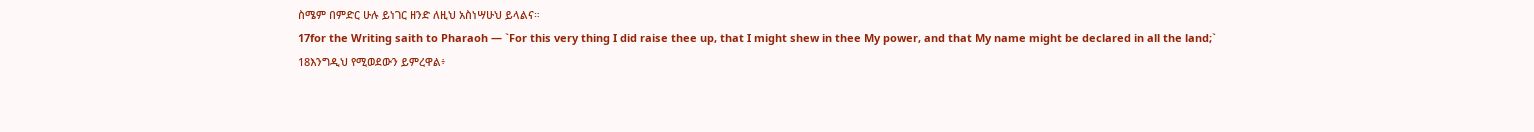ስሜም በምድር ሁሉ ይነገር ዘንድ ለዚህ አስነሣሁህ ይላልና።
17for the Writing saith to Pharaoh — `For this very thing I did raise thee up, that I might shew in thee My power, and that My name might be declared in all the land;`
18እንግዲህ የሚወደውን ይምረዋል፥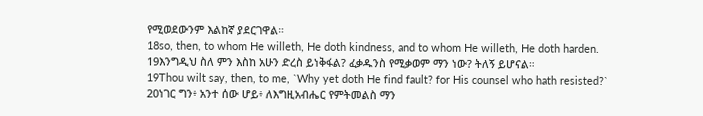የሚወደውንም እልከኛ ያደርገዋል።
18so, then, to whom He willeth, He doth kindness, and to whom He willeth, He doth harden.
19እንግዲህ ስለ ምን እስከ አሁን ድረስ ይነቅፋል? ፈቃዱንስ የሚቃወም ማን ነው? ትለኝ ይሆናል።
19Thou wilt say, then, to me, `Why yet doth He find fault? for His counsel who hath resisted?`
20ነገር ግን፥ አንተ ሰው ሆይ፥ ለእግዚአብሔር የምትመልስ ማን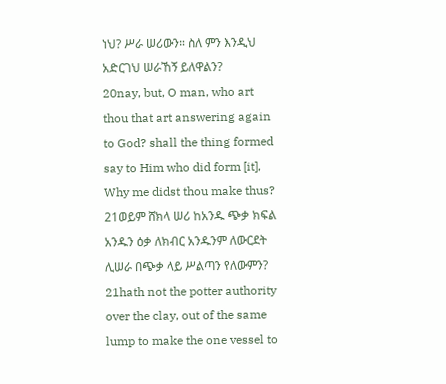ነህ? ሥራ ሠሪውን። ስለ ምን እንዲህ አድርገህ ሠራኸኝ ይለዋልን?
20nay, but, O man, who art thou that art answering again to God? shall the thing formed say to Him who did form [it], Why me didst thou make thus?
21ወይም ሸክላ ሠሪ ከአንዱ ጭቃ ክፍል አንዱን ዕቃ ለክብር አንዱንም ለውርደት ሊሠራ በጭቃ ላይ ሥልጣን የለውምን?
21hath not the potter authority over the clay, out of the same lump to make the one vessel to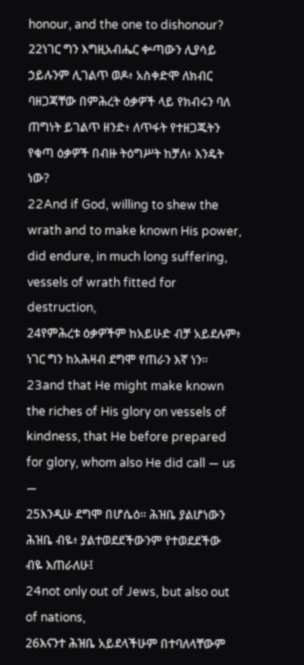honour, and the one to dishonour?
22ነገር ግን እግዚአብሔር ቍጣውን ሊያሳይ ኃይሉንም ሊገልጥ ወዶ፥ አስቀድሞ ለክብር ባዘጋጃቸው በምሕረት ዕቃዎች ላይ የክብሩን ባለ ጠግነት ይገልጥ ዘንድ፥ ለጥፋት የተዘጋጁትን የቁጣ ዕቃዎች በብዙ ትዕግሥት ከቻለ፥ እንዴት ነው?
22And if God, willing to shew the wrath and to make known His power, did endure, in much long suffering, vessels of wrath fitted for destruction,
24የምሕረቱ ዕቃዎችም ከአይሁድ ብቻ አይደሉም፥ ነገር ግን ከአሕዛብ ደግሞ የጠራን እኛ ነን።
23and that He might make known the riches of His glory on vessels of kindness, that He before prepared for glory, whom also He did call — us —
25እንዲሁ ደግሞ በሆሴዕ። ሕዝቤ ያልሆነውን ሕዝቤ ብዬ፥ ያልተወደደችውንም የተወደደችው ብዬ እጠራለሁ፤
24not only out of Jews, but also out of nations,
26እናንተ ሕዝቤ አይደላችሁም በተባለላቸውም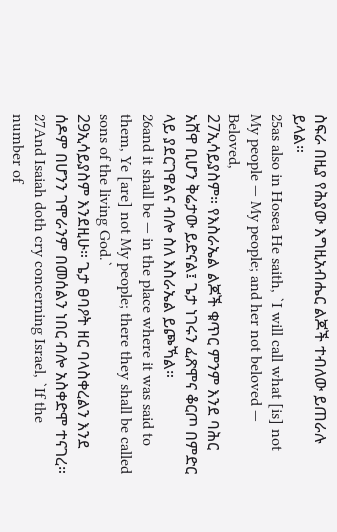ስፍራ በዚያ የሕያው እግዚአብሔር ልጆች ተብለው ይጠራሉ ይላል።
25as also in Hosea He saith, `I will call what [is] not My people — My people; and her not beloved — Beloved,
27ኢሳይያስም። የእስራኤል ልጆች ቁጥር ምንም እንደ ባሕር አሸዋ ቢሆን ቅሬታው ይድናል፤ ጌታ ነገሩን ፈጽሞና ቆርጦ በምድር ላይ ያደርገዋልና ብሎ ስለ እስራኤል ይጮኻል።
26and it shall be — in the place where it was said to them, Ye [are] not My people; there they shall be called sons of the living God.`
29ኢሳይያስም እንደዚሁ። ጌታ ፀባዖት ዘር ባላስቀረልን እንደ ሰዶም በሆንን ገሞራንም በመሰልን ነበር ብሎ አስቀድሞ ተናገረ።
27And Isaiah doth cry concerning Israel, `If the number of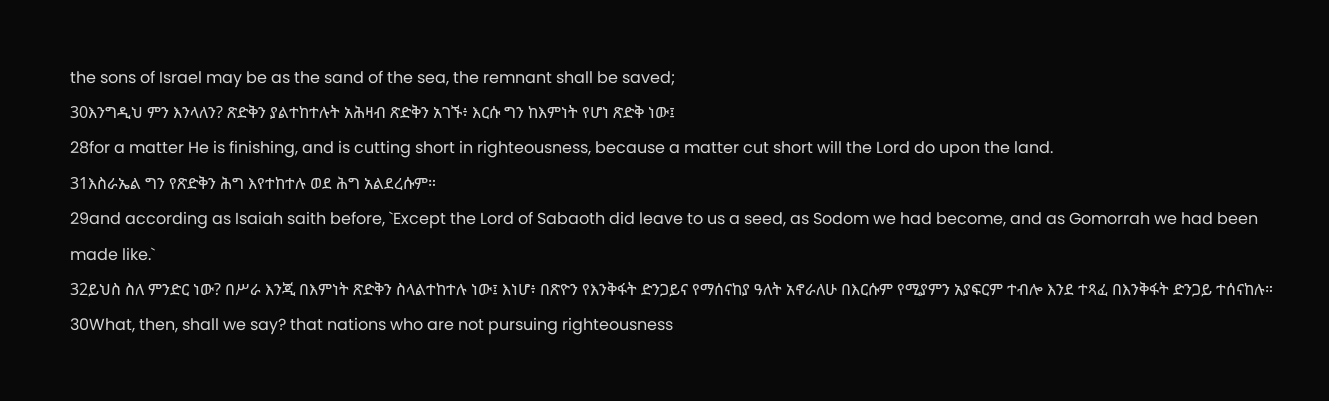the sons of Israel may be as the sand of the sea, the remnant shall be saved;
30እንግዲህ ምን እንላለን? ጽድቅን ያልተከተሉት አሕዛብ ጽድቅን አገኙ፥ እርሱ ግን ከእምነት የሆነ ጽድቅ ነው፤
28for a matter He is finishing, and is cutting short in righteousness, because a matter cut short will the Lord do upon the land.
31እስራኤል ግን የጽድቅን ሕግ እየተከተሉ ወደ ሕግ አልደረሱም።
29and according as Isaiah saith before, `Except the Lord of Sabaoth did leave to us a seed, as Sodom we had become, and as Gomorrah we had been made like.`
32ይህስ ስለ ምንድር ነው? በሥራ እንጂ በእምነት ጽድቅን ስላልተከተሉ ነው፤ እነሆ፥ በጽዮን የእንቅፋት ድንጋይና የማሰናከያ ዓለት አኖራለሁ በእርሱም የሚያምን አያፍርም ተብሎ እንደ ተጻፈ በእንቅፋት ድንጋይ ተሰናከሉ።
30What, then, shall we say? that nations who are not pursuing righteousness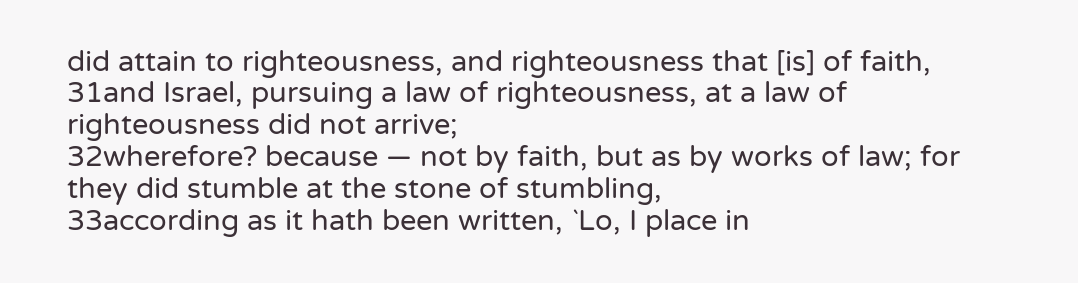did attain to righteousness, and righteousness that [is] of faith,
31and Israel, pursuing a law of righteousness, at a law of righteousness did not arrive;
32wherefore? because — not by faith, but as by works of law; for they did stumble at the stone of stumbling,
33according as it hath been written, `Lo, I place in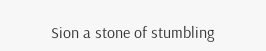Sion a stone of stumbling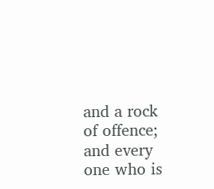and a rock of offence; and every one who is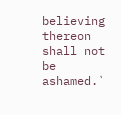believing thereon shall not be ashamed.`